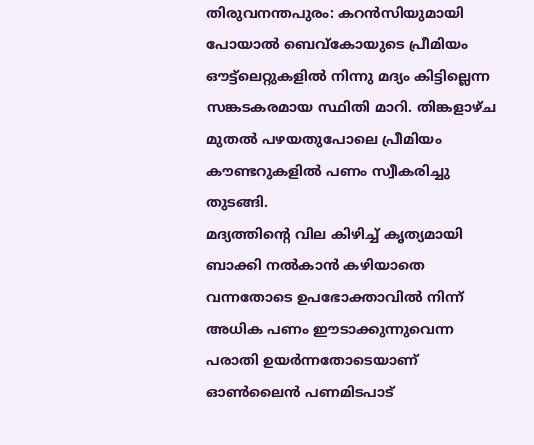തിരുവനന്തപുരം: കറൻസിയുമായി പോയാൽ ബെവ്കോയുടെ പ്രീമിയം ഔട്ട്ലെറ്റുകളിൽ നിന്നു മദ്യം കിട്ടില്ലെന്ന സങ്കടകരമായ സ്ഥിതി മാറി. തിങ്കളാഴ്ച മുതൽ പഴയതുപോലെ പ്രീമിയം കൗണ്ടറുകളിൽ പണം സ്വീകരിച്ചു തുടങ്ങി.
മദ്യത്തിന്റെ വില കിഴിച്ച് കൃത്യമായി ബാക്കി നൽകാൻ കഴിയാതെ വന്നതോടെ ഉപഭോക്താവിൽ നിന്ന് അധിക പണം ഈടാക്കുന്നുവെന്ന പരാതി ഉയർന്നതോടെയാണ് ഓൺലൈൻ പണമിടപാട്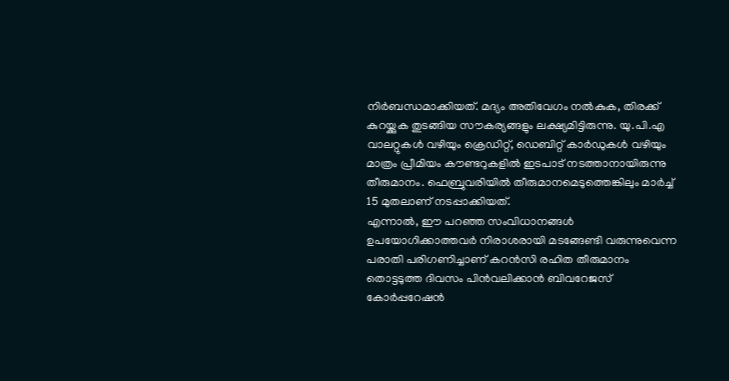നിർബന്ധമാക്കിയത്. മദ്യം അതിവേഗം നൽകുക, തിരക്ക് കുറയ്ക്കുക തുടങ്ങിയ സൗകര്യങ്ങളും ലക്ഷ്യമിട്ടിരുന്നു. യു.പി.എ വാലറ്റുകൾ വഴിയും ക്രെഡിറ്റ്, ഡെബിറ്റ് കാർഡുകൾ വഴിയും മാത്രം പ്രീമിയം കൗണ്ടറുകളിൽ ഇടപാട് നടത്താനായിരുന്നു തീരുമാനം. ഫെബ്രുവരിയിൽ തീരുമാനമെടുത്തെങ്കിലും മാർച്ച് 15 മുതലാണ് നടപ്പാക്കിയത്.
എന്നാൽ, ഈ പറഞ്ഞ സംവിധാനങ്ങൾ ഉപയോഗിക്കാത്തവർ നിരാശരായി മടങ്ങേണ്ടി വരുന്നുവെന്ന പരാതി പരിഗണിച്ചാണ് കറൻസി രഹിത തീരുമാനം തൊട്ടടുത്ത ദിവസം പിൻവലിക്കാൻ ബിവറേജസ് കോർപ്പറേഷൻ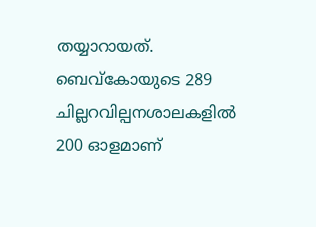തയ്യാറായത്. ബെവ്കോയുടെ 289 ചില്ലറവില്പനശാലകളിൽ 200 ഓളമാണ്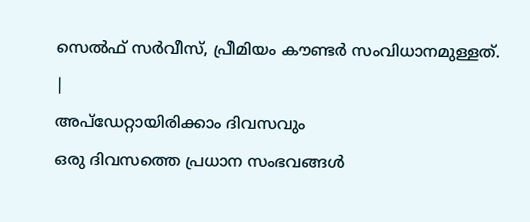സെൽഫ് സർവീസ്, പ്രീമിയം കൗണ്ടർ സംവിധാനമുള്ളത്.
|
അപ്ഡേറ്റായിരിക്കാം ദിവസവും
ഒരു ദിവസത്തെ പ്രധാന സംഭവങ്ങൾ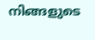നിങ്ങളുടെ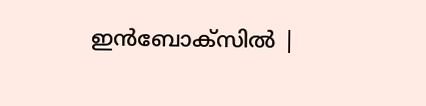ഇൻബോക്സിൽ |